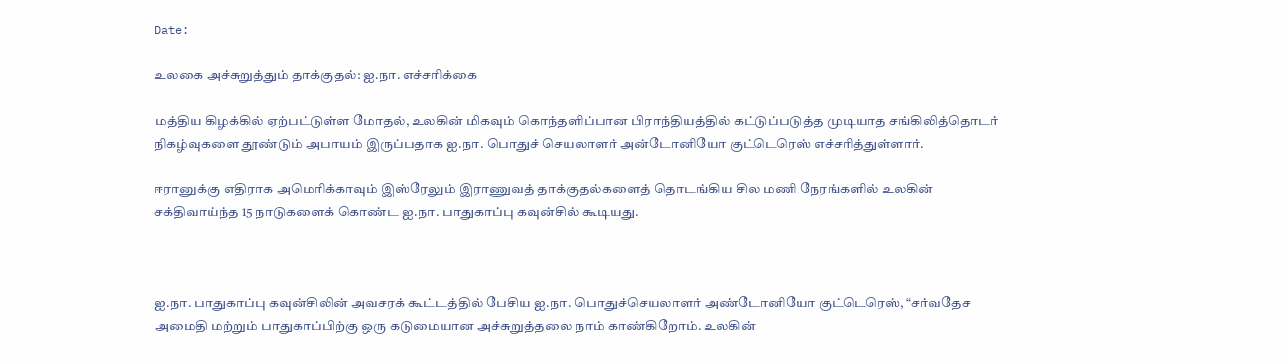Date:

உலகை அச்சுறுத்தும் தாக்குதல்: ஐ.நா. எச்சரிக்கை

மத்திய கிழக்கில் ஏற்பட்டுள்ள மோதல், உலகின் மிகவும் கொந்தளிப்பான பிராந்தியத்தில் கட்டுப்படுத்த முடியாத சங்கிலித்தொடர் நிகழ்வுகளை தூண்டும் அபாயம் இருப்பதாக ஐ.நா. பொதுச் செயலாளர் அன்டோனியோ குட்டெரெஸ் எச்சரித்துள்ளார்.

ஈரானுக்கு எதிராக அமெரிக்காவும் இஸ்ரேலும் இராணுவத் தாக்குதல்களைத் தொடங்கிய சில மணி நேரங்களில் உலகின் சக்திவாய்ந்த 15 நாடுகளைக் கொண்ட ஐ.நா. பாதுகாப்பு கவுன்சில் கூடியது.



ஐ.நா. பாதுகாப்பு கவுன்சிலின் அவசரக் கூட்டத்தில் பேசிய ஐ.நா. பொதுச்செயலாளர் அண்டோனியோ குட்டெரெஸ், “சர்வதேச அமைதி மற்றும் பாதுகாப்பிற்கு ஒரு கடுமையான அச்சுறுத்தலை நாம் காண்கிறோம். உலகின்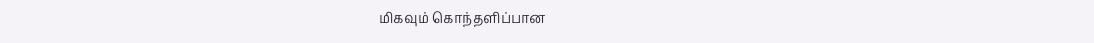மிகவும் கொந்தளிப்பான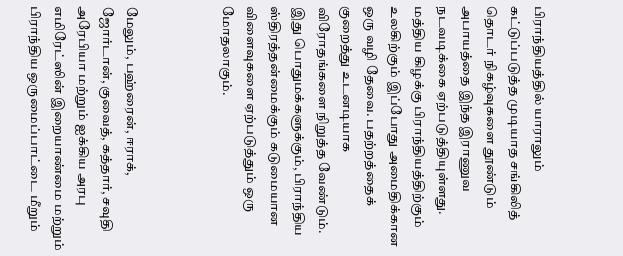பிராந்தியத்தில் யாராலும் கட்டுப்படுத்த முடியாத சங்கிலித் தொடர் நிகழ்வுகளை தூண்டும் அபாயத்தை இந்த இராணுவ நடவடிக்கை ஏற்படுத்தியுள்ளது. மத்திய கிழக்கு பிராந்தியத்திற்கும் உலகிற்கும் இப்போது அமைதிக்கான ஒரு வழி தேவை. பதற்றத்தைக் குறைத்து உடனடியாக விரோதங்களை நிறுத்த வேண்டும். இது பொதுமக்களுக்கும், பிராந்திய ஸ்திரத்தன்மைக்கும் கடுமையான விளைவுகளை ஏற்படுத்தும் ஒரு மோதலாகும்.



மேலும், பஹ்ரைன், ஈராக், ஜோர்டான், குவைத், கத்தார், சவுதி அரேபியா மற்றும் ஐக்கிய அரபு எமிரேட்ஸின் இறையாண்மை மற்றும் பிராந்திய ஒருமைப்பாட்டை மீறும்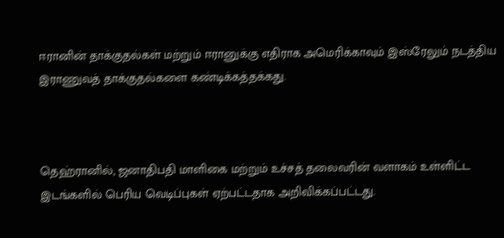ஈரானின் தாக்குதல்கள் மற்றும் ஈரானுக்கு எதிராக அமெரிக்காவும் இஸ்ரேலும் நடத்திய இராணுவத் தாக்குதல்களை கண்டிக்கத்தக்கது.



தெஹ்ரானில், ஜனாதிபதி மாளிகை மற்றும் உச்சத் தலைவரின் வளாகம் உள்ளிட்ட இடங்களில் பெரிய வெடிப்புகள் ஏற்பட்டதாக அறிவிக்கப்பட்டது.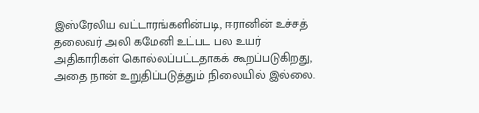இஸ்ரேலிய வட்டாரங்களின்படி, ஈரானின் உச்சத் தலைவர் அலி கமேனி உட்பட பல உயர் அதிகாரிகள் கொல்லப்பட்டதாகக் கூறப்படுகிறது, அதை நான் உறுதிப்படுத்தும் நிலையில் இல்லை.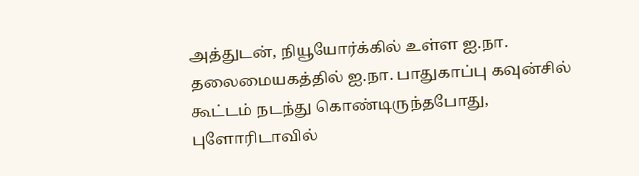அத்துடன், நியூயோர்க்கில் உள்ள ஐ.நா. தலைமையகத்தில் ஐ.நா. பாதுகாப்பு கவுன்சில் கூட்டம் நடந்து கொண்டிருந்தபோது, புளோரிடாவில்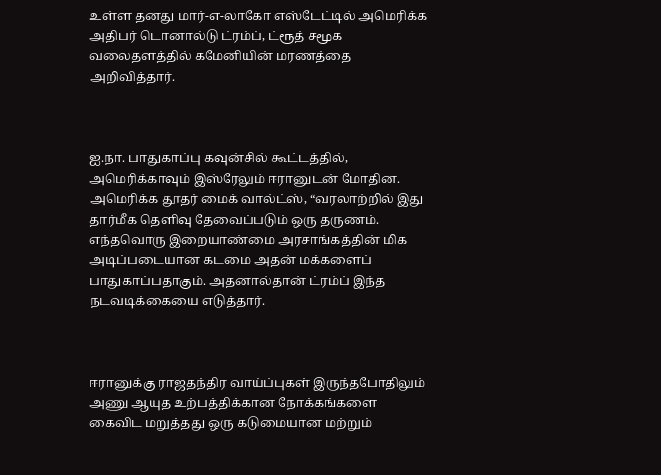உள்ள தனது மார்-எ-லாகோ எஸ்டேட்டில் அமெரிக்க அதிபர் டொனால்டு ட்ரம்ப், ட்ரூத் சமூக வலைதளத்தில் கமேனியின் மரணத்தை அறிவித்தார்.



ஐ.நா. பாதுகாப்பு கவுன்சில் கூட்டத்தில், அமெரிக்காவும் இஸ்ரேலும் ஈரானுடன் மோதின. அமெரிக்க தூதர் மைக் வால்ட்ஸ், “வரலாற்றில் இது தார்மீக தெளிவு தேவைப்படும் ஒரு தருணம். எந்தவொரு இறையாண்மை அரசாங்கத்தின் மிக அடிப்படையான கடமை அதன் மக்களைப் பாதுகாப்பதாகும். அதனால்தான் ட்ரம்ப் இந்த நடவடிக்கையை எடுத்தார்.



ஈரானுக்கு ராஜதந்திர வாய்ப்புகள் இருந்தபோதிலும் அணு ஆயுத உற்பத்திக்கான நோக்கங்களை கைவிட மறுத்தது ஒரு கடுமையான மற்றும்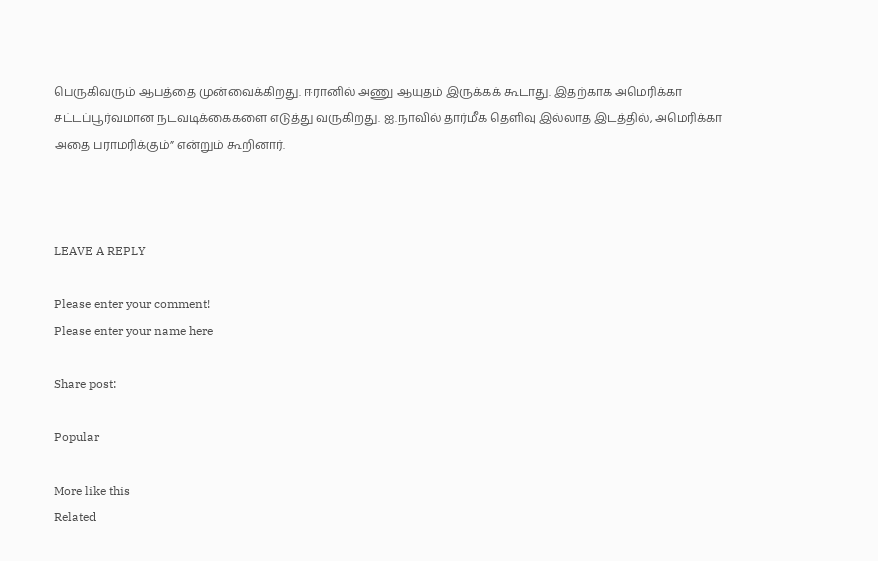பெருகிவரும் ஆபத்தை முன்வைக்கிறது. ஈரானில் அணு ஆயுதம் இருக்கக் கூடாது. இதற்காக அமெரிக்கா சட்டப்பூர்வமான நடவடிக்கைகளை எடுத்து வருகிறது. ஐ.நாவில் தார்மீக தெளிவு இல்லாத இடத்தில், அமெரிக்கா அதை பராமரிக்கும்” என்றும் கூறினார்.



LEAVE A REPLY

Please enter your comment!
Please enter your name here

Share post:

Popular

More like this
Related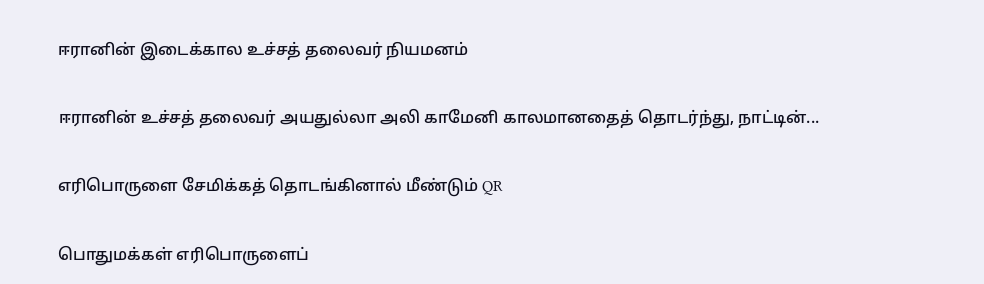ஈரானின் இடைக்கால உச்சத் தலைவர் நியமனம்

ஈரானின் உச்சத் தலைவர் அயதுல்லா அலி காமேனி காலமானதைத் தொடர்ந்து, நாட்டின்...

எரிபொருளை சேமிக்கத் தொடங்கினால் மீண்டும் QR

பொதுமக்கள் எரிபொருளைப்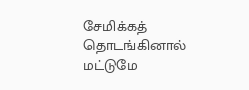சேமிக்கத் தொடங்கினால் மட்டுமே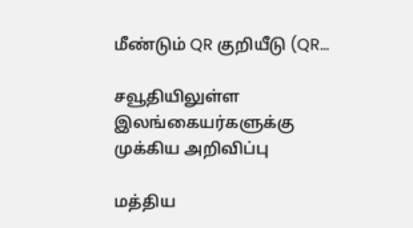மீண்டும் QR குறியீடு (QR...

சவூதியிலுள்ள இலங்கையர்களுக்கு முக்கிய அறிவிப்பு

மத்திய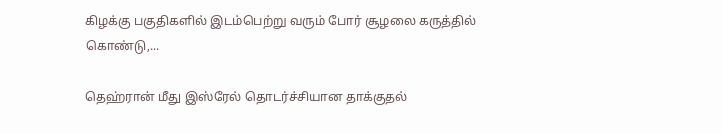கிழக்கு பகுதிகளில் இடம்பெற்று வரும் போர் சூழலை கருத்தில் கொண்டு,...

தெஹ்ரான் மீது இஸ்ரேல் தொடர்ச்சியான தாக்குதல்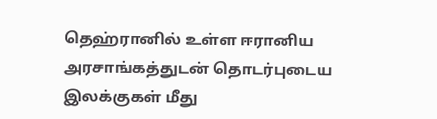தெஹ்ரானில் உள்ள ஈரானிய அரசாங்கத்துடன் தொடர்புடைய இலக்குகள் மீது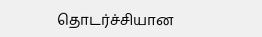தொடர்ச்சியான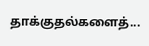தாக்குதல்களைத்...